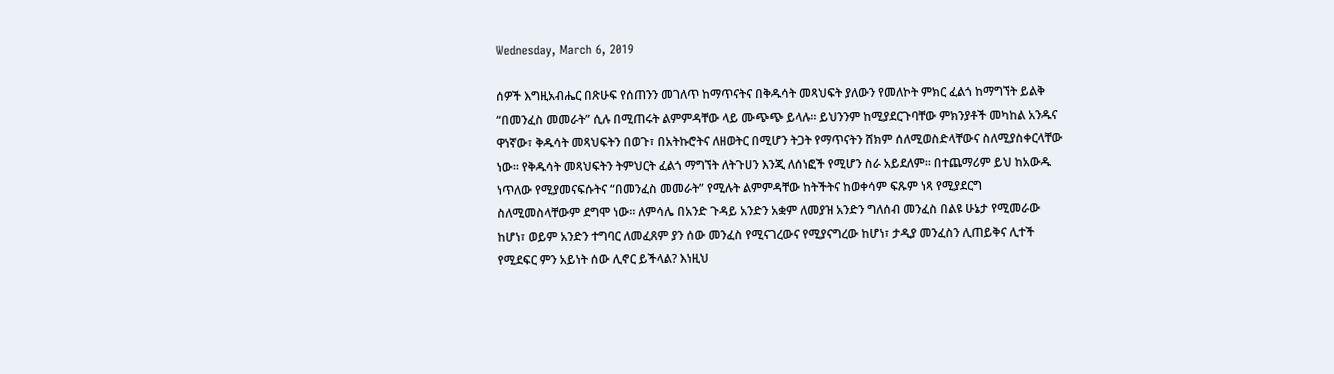Wednesday, March 6, 2019

ሰዎች እግዚአብሔር በጽሁፍ የሰጠንን መገለጥ ከማጥናትና በቅዱሳት መጻህፍት ያለውን የመለኮት ምክር ፈልጎ ከማግኘት ይልቅ “በመንፈስ መመራት” ሲሉ በሚጠሩት ልምምዳቸው ላይ ሙጭጭ ይላሉ። ይህንንም ከሚያደርጉባቸው ምክንያቶች መካከል አንዱና ዋነኛው፣ ቅዱሳት መጻህፍትን በወጉ፣ በአትኩሮትና ለዘወትር በሚሆን ትጋት የማጥናትን ሸክም ሰለሚወስድላቸውና ስለሚያስቀርላቸው ነው። የቅዱሳት መጻህፍትን ትምህርት ፈልጎ ማግኘት ለትጉሀን እንጂ ለሰነፎች የሚሆን ስራ አይደለም። በተጨማሪም ይህ ከአውዱ ነጥለው የሚያመናፍሱትና “በመንፈስ መመራት” የሚሉት ልምምዳቸው ከትችትና ከወቀሳም ፍጹም ነጻ የሚያደርግ ስለሚመስላቸውም ደግሞ ነው። ለምሳሌ በአንድ ጉዳይ አንድን አቋም ለመያዝ አንድን ግለሰብ መንፈስ በልዩ ሁኔታ የሚመራው ከሆነ፣ ወይም አንድን ተግባር ለመፈጸም ያን ሰው መንፈስ የሚናገረውና የሚያናግረው ከሆነ፣ ታዲያ መንፈስን ሊጠይቅና ሊተች የሚደፍር ምን አይነት ሰው ሊኖር ይችላል? እነዚህ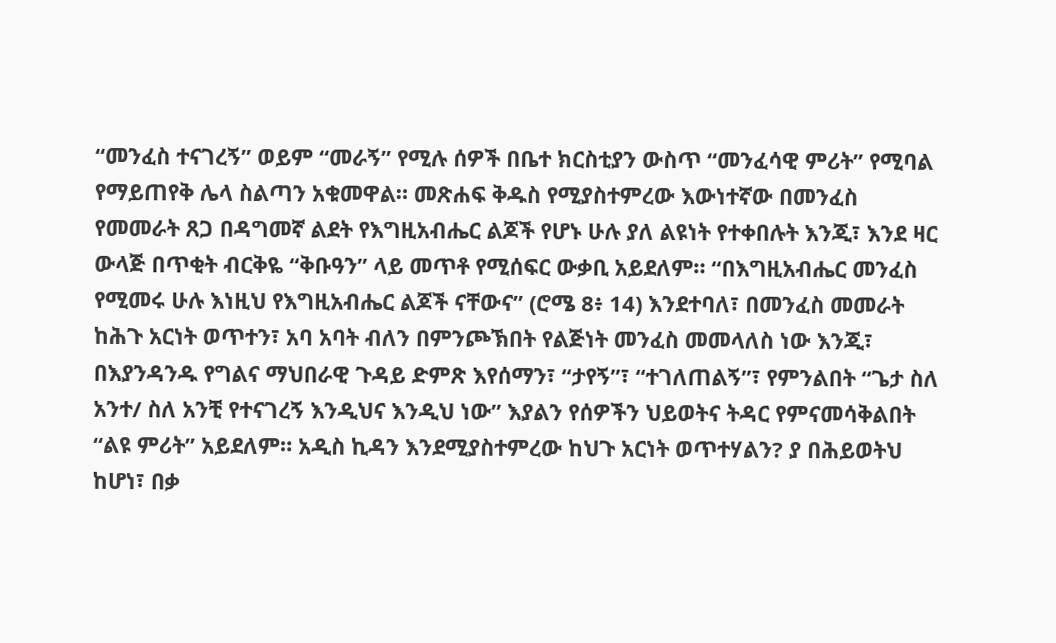“መንፈስ ተናገረኝ” ወይም “መራኝ” የሚሉ ሰዎች በቤተ ክርስቲያን ውስጥ “መንፈሳዊ ምሪት” የሚባል የማይጠየቅ ሌላ ስልጣን አቁመዋል። መጽሐፍ ቅዱስ የሚያስተምረው እውነተኛው በመንፈስ የመመራት ጸጋ በዳግመኛ ልደት የእግዚአብሔር ልጆች የሆኑ ሁሉ ያለ ልዩነት የተቀበሉት እንጂ፣ እንደ ዛር ውላጅ በጥቂት ብርቅዬ “ቅቡዓን” ላይ መጥቶ የሚሰፍር ውቃቢ አይደለም። “በእግዚአብሔር መንፈስ የሚመሩ ሁሉ እነዚህ የእግዚአብሔር ልጆች ናቸውና” (ሮሜ 8፥ 14) እንደተባለ፣ በመንፈስ መመራት ከሕጉ አርነት ወጥተን፣ አባ አባት ብለን በምንጮኽበት የልጅነት መንፈስ መመላለስ ነው እንጂ፣ በእያንዳንዱ የግልና ማህበራዊ ጉዳይ ድምጽ እየሰማን፣ “ታየኝ”፣ “ተገለጠልኝ”፣ የምንልበት “ጌታ ስለ አንተ/ ስለ አንቺ የተናገረኝ እንዲህና እንዲህ ነው” እያልን የሰዎችን ህይወትና ትዳር የምናመሳቅልበት “ልዩ ምሪት” አይደለም። አዲስ ኪዳን እንደሚያስተምረው ከህጉ አርነት ወጥተሃልን? ያ በሕይወትህ ከሆነ፣ በቃ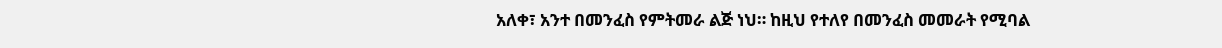አለቀ፣ አንተ በመንፈስ የምትመራ ልጅ ነህ። ከዚህ የተለየ በመንፈስ መመራት የሚባል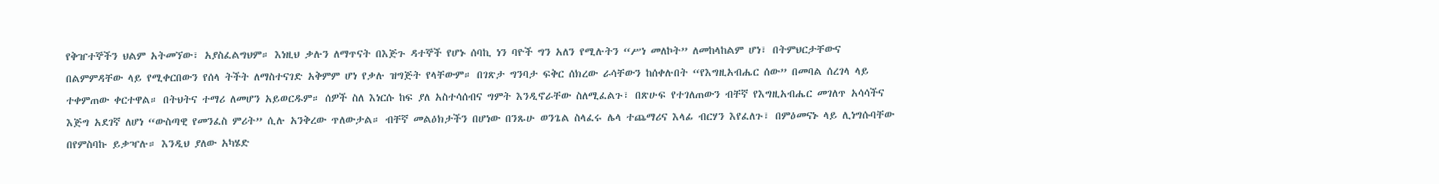የቅዠተኞችን ህልም አትመኘው፣ አያስፈልግህም። እነዚህ ቃሉን ለማጥናት በእጅጉ ዳተኞች የሆኑ ሰባኪ ነን ባዮች ግን አለን የሚሉትን “ሥነ መለኮት” ለመከላከልም ሆነ፣ በትምህርታቸውና በልምምዳቸው ላይ የሚቀርበውን የሰላ ትችት ለማስተናገድ አቅምም ሆነ የቃሉ ዝግጅት የላቸውም። በገጽታ ግንባታ ፍቅር ሰክረው ራሳቸውን ከሰቀሉበት “የእግዚአብሔር ሰው” በመባል ሰረገላ ላይ ተቀምጠው ቀርተዋል። በትህትና ተማሪ ለመሆን አይወርዱም። ሰዎች ስለ እነርሱ ከፍ ያለ አስተሳሰብና ግምት እንዲኖራቸው ስለሚፈልጉ፣ በጽሁፍ የተገለጠውን ብቸኛ የእግዚአብሔር መገለጥ አሳሳችና እጅግ አደገኛ ለሆነ “ውስጣዊ የመንፈስ ምሪት” ሲሉ አንቅረው ጥለውታል። ብቸኛ መልዕክታችን በሆነው በንጹሁ ወንጌል ስላፈሩ ሌላ ተጨማሪና እላፊ ብርሃን እየፈለጉ፣ በምዕመናኑ ላይ ሊነግሱባቸው በየምስባኩ ይቃዣሉ። እንዲህ ያለው አካሄድ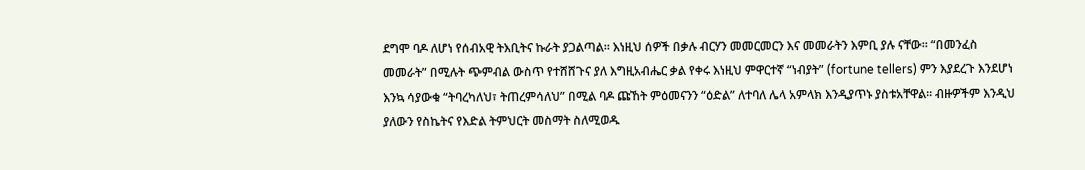ደግሞ ባዶ ለሆነ የሰብአዊ ትእቢትና ኩራት ያጋልጣል። እነዚህ ሰዎች በቃሉ ብርሃን መመርመርን እና መመራትን እምቢ ያሉ ናቸው። “በመንፈስ መመራት” በሚሉት ጭምብል ውስጥ የተሸሸጉና ያለ እግዚአብሔር ቃል የቀሩ እነዚህ ምዋርተኛ “ነብያት” (fortune tellers) ምን እያደረጉ እንደሆነ እንኳ ሳያውቁ “ትባረካለህ፣ ትጠረምሳለህ” በሚል ባዶ ጩኸት ምዕመናንን “ዕድል” ለተባለ ሌላ አምላክ እንዲያጥኑ ያስቱአቸዋል። ብዙዎችም እንዲህ ያለውን የስኬትና የእድል ትምህርት መስማት ስለሚወዱ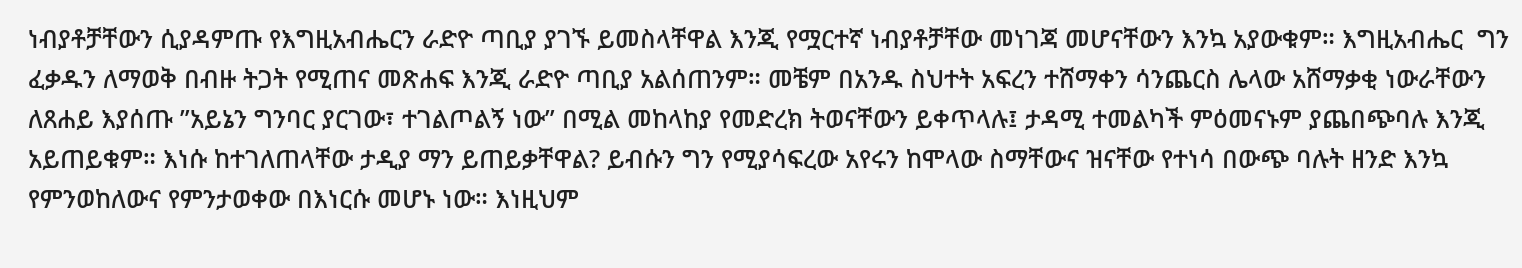ነብያቶቻቸውን ሲያዳምጡ የእግዚአብሔርን ራድዮ ጣቢያ ያገኙ ይመስላቸዋል እንጂ የሟርተኛ ነብያቶቻቸው መነገጃ መሆናቸውን እንኳ አያውቁም። እግዚአብሔር  ግን ፈቃዱን ለማወቅ በብዙ ትጋት የሚጠና መጽሐፍ እንጂ ራድዮ ጣቢያ አልሰጠንም። መቼም በአንዱ ስህተት አፍረን ተሸማቀን ሳንጨርስ ሌላው አሸማቃቂ ነውራቸውን ለጸሐይ እያሰጡ ”አይኔን ግንባር ያርገው፣ ተገልጦልኝ ነው” በሚል መከላከያ የመድረክ ትወናቸውን ይቀጥላሉ፤ ታዳሚ ተመልካች ምዕመናኑም ያጨበጭባሉ እንጂ አይጠይቁም። እነሱ ከተገለጠላቸው ታዲያ ማን ይጠይቃቸዋል? ይብሱን ግን የሚያሳፍረው አየሩን ከሞላው ስማቸውና ዝናቸው የተነሳ በውጭ ባሉት ዘንድ እንኳ የምንወከለውና የምንታወቀው በእነርሱ መሆኑ ነው። እነዚህም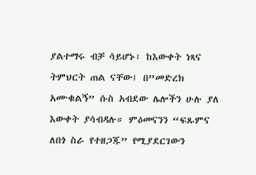ያልተማሩ ብቻ ሳይሆኑ፣ ከእውቀት ነጻና ትምህርት ጠል ናቸው፤ በ”መድረክ አሙቁልኝ” ሱስ አብደው ሌሎችን ሁሉ ያለ እውቀት ያሳብዳሉ። ምዕመናንን “ፍጹምና ለበጎ ስራ የተዘጋጁ” የሚያደርገውን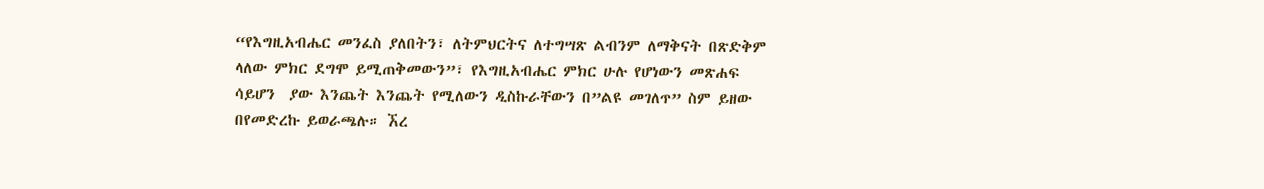“የእግዚአብሔር መንፈስ ያለበትን፣ ለትምህርትና ለተግሣጽ ልብንም ለማቅናት በጽድቅም ላለው ምክር ደግሞ ይሚጠቅመውን”፣ የእግዚአብሔር ምክር ሁሉ የሆነውን መጽሐፍ ሳይሆን  ያው እንጨት እንጨት የሚለውን ዲስኩራቸውን በ”ልዩ መገለጥ” ስም ይዘው በየመድረኩ ይወራጫሉ። ኧረ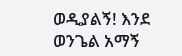ወዲያልኝ! እንደ ወንጌል አማኝ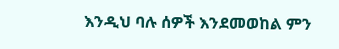እንዲህ ባሉ ሰዎች እንደመወከል ምን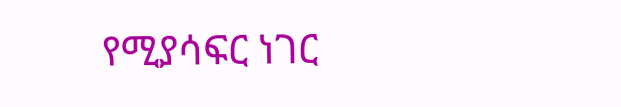የሚያሳፍር ነገር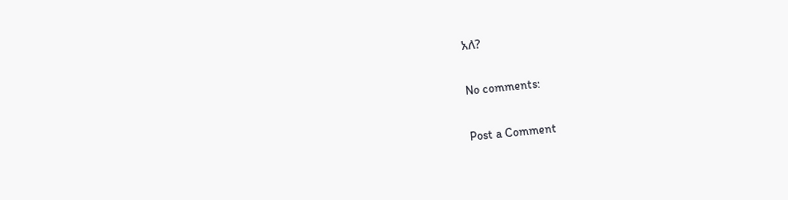አለ?

No comments:

Post a Comment